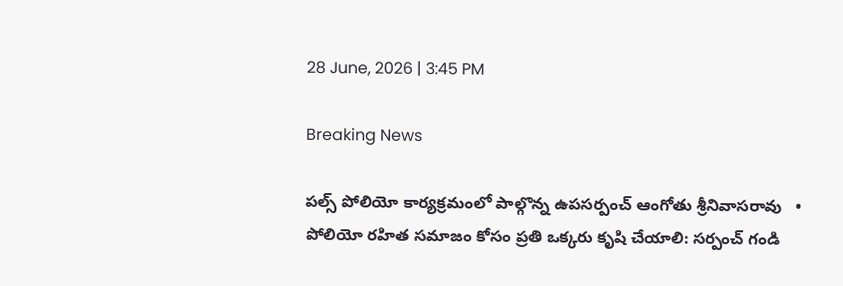28 June, 2026 | 3:45 PM

Breaking News

పల్స్ పోలియో కార్యక్రమంలో పాల్గొన్న ఉపసర్పంచ్ ఆంగోతు శ్రీనివాసరావు   •   పోలియో రహిత సమాజం కోసం ప్రతి ఒక్కరు కృషి చేయాలి: సర్పంచ్ గండి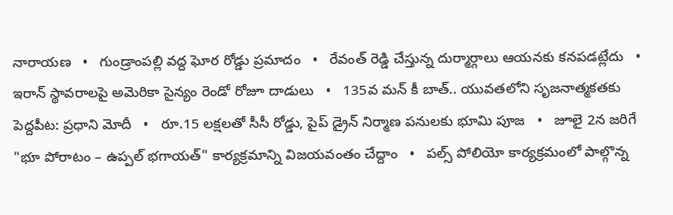నారాయణ   •   గుండ్రాంపల్లి వద్ద ఘోర రోడ్డు ప్రమాదం   •   రేవంత్ రెడ్డి చేస్తున్న దుర్మార్గాలు ఆయనకు కనపడట్లేదు   •   ఇరాన్ స్థావరాలపై అమెరికా సైన్యం రెండో రోజూ దాడులు   •   135వ మన్ కీ బాత్.. యువతలోని సృజనాత్మకతకు పెద్దపీట: ప్రధాని మోదీ   •   రూ.15 లక్షలతో సీసీ రోడ్డు, పైప్ డ్రైన్ నిర్మాణ పనులకు భూమి పూజ   •   జూలై 2న జరిగే "భూ పోరాటం – ఉప్పల్ భగాయత్" కార్యక్రమాన్ని విజయవంతం చేద్దాం   •   పల్స్ పోలియో కార్యక్రమంలో పాల్గొన్న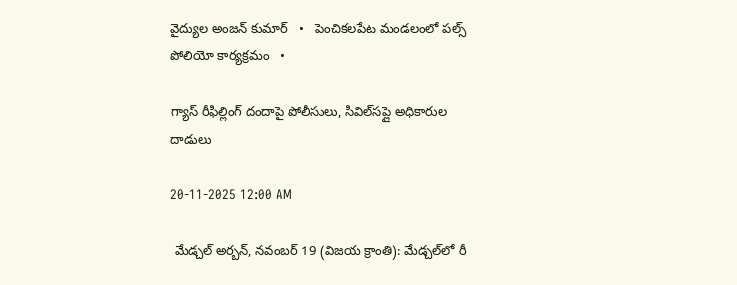వైద్యుల అంజన్ కుమార్   •   పెంచికలపేట మండలంలో పల్స్ పోలియో కార్యక్రమం   •

గ్యాస్ రీఫిల్లింగ్ దందాపై పోలీసులు, సివిల్‌సప్లై అధికారుల దాడులు

20-11-2025 12:00 AM

 మేడ్చల్ అర్బన్, నవంబర్ 19 (విజయ క్రాంతి): మేడ్చల్‌లో రీ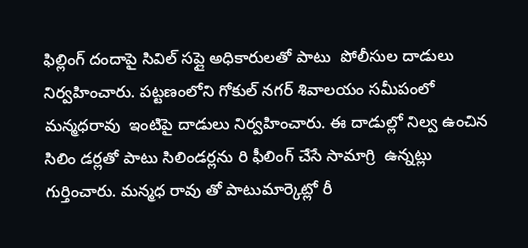ఫిల్లింగ్ దందాపై సివిల్ సప్లై అధికారులతో పాటు  పోలీసుల దాడులు నిర్వహించారు. పట్టణంలోని గోకుల్ నగర్ శివాలయం సమీపంలో  మన్మధరావు  ఇంటిపై దాడులు నిర్వహించారు. ఈ దాడుల్లో నిల్వ ఉంచిన సిలిం డర్లతో పాటు సిలిండర్లను రి ఫీలింగ్ చేసే సామాగ్రి  ఉన్నట్లు గుర్తించారు. మన్మధ రావు తో పాటుమార్కెట్లో రీ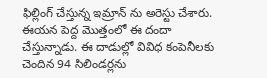ఫిల్లింగ్ చేస్తున్న ఇమ్రాన్ ను అరెస్టు చేశారు. ఈయన పెద్ద మొత్తంలో ఈ దందా చేస్తున్నాడు. ఈ దాడుల్లో వివిధ కంపెనీలకు చెందిన 94 సిలిండర్లను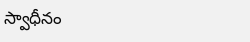స్వాధీనం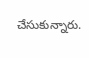చేసుకున్నారు.